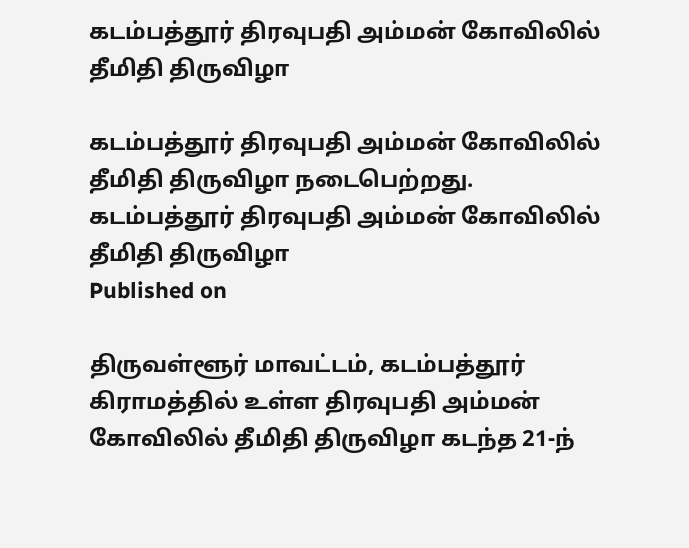கடம்பத்தூர் திரவுபதி அம்மன் கோவிலில் தீமிதி திருவிழா

கடம்பத்தூர் திரவுபதி அம்மன் கோவிலில் தீமிதி திருவிழா நடைபெற்றது.
கடம்பத்தூர் திரவுபதி அம்மன் கோவிலில் தீமிதி திருவிழா
Published on

திருவள்ளூர் மாவட்டம், கடம்பத்தூர் கிராமத்தில் உள்ள திரவுபதி அம்மன் கோவிலில் தீமிதி திருவிழா கடந்த 21-ந்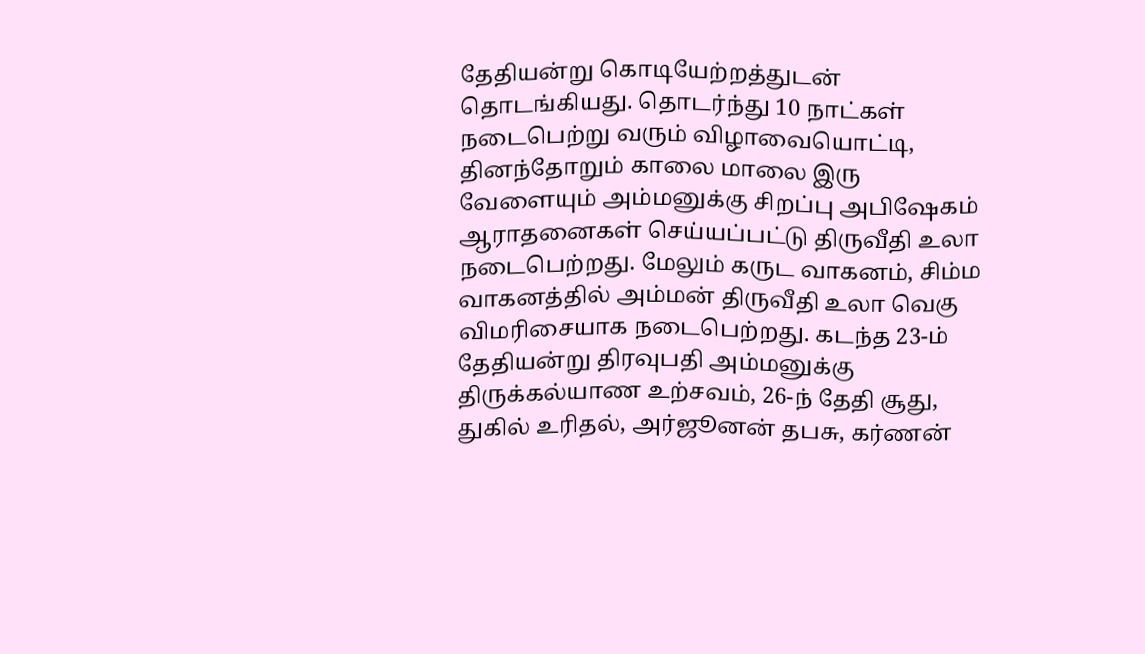தேதியன்று கொடியேற்றத்துடன் தொடங்கியது. தொடர்ந்து 10 நாட்கள் நடைபெற்று வரும் விழாவையொட்டி, தினந்தோறும் காலை மாலை இரு வேளையும் அம்மனுக்கு சிறப்பு அபிஷேகம் ஆராதனைகள் செய்யப்பட்டு திருவீதி உலா நடைபெற்றது. மேலும் கருட வாகனம், சிம்ம வாகனத்தில் அம்மன் திருவீதி உலா வெகு விமரிசையாக நடைபெற்றது. கடந்த 23-ம் தேதியன்று திரவுபதி அம்மனுக்கு திருக்கல்யாண உற்சவம், 26-ந் தேதி சூது, துகில் உரிதல், அர்ஜூனன் தபசு, கர்ணன்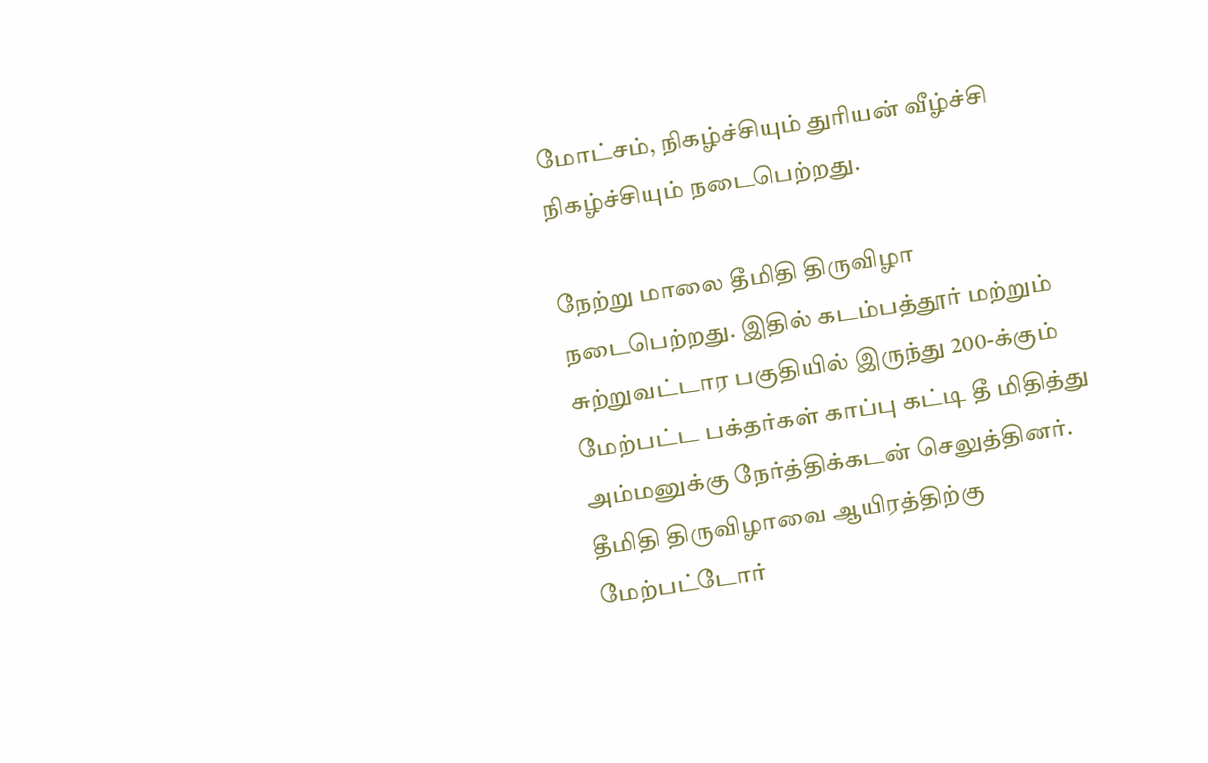மோட்சம், நிகழ்ச்சியும் துரியன் வீழ்ச்சி நிகழ்ச்சியும் நடைபெற்றது.

நேற்று மாலை தீமிதி திருவிழா நடைபெற்றது. இதில் கடம்பத்தூர் மற்றும் சுற்றுவட்டார பகுதியில் இருந்து 200-க்கும் மேற்பட்ட பக்தர்கள் காப்பு கட்டி தீ மிதித்து அம்மனுக்கு நேர்த்திக்கடன் செலுத்தினர். தீமிதி திருவிழாவை ஆயிரத்திற்கு மேற்பட்டோர்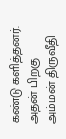கண்டு களித்தனர். அதன் பிறகு அம்மன் திருவீதி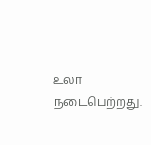உலா நடைபெற்றது.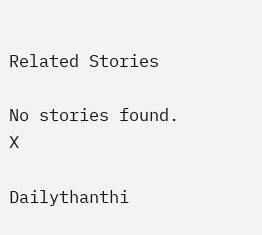Related Stories

No stories found.
X

Dailythanthi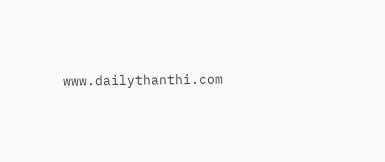www.dailythanthi.com